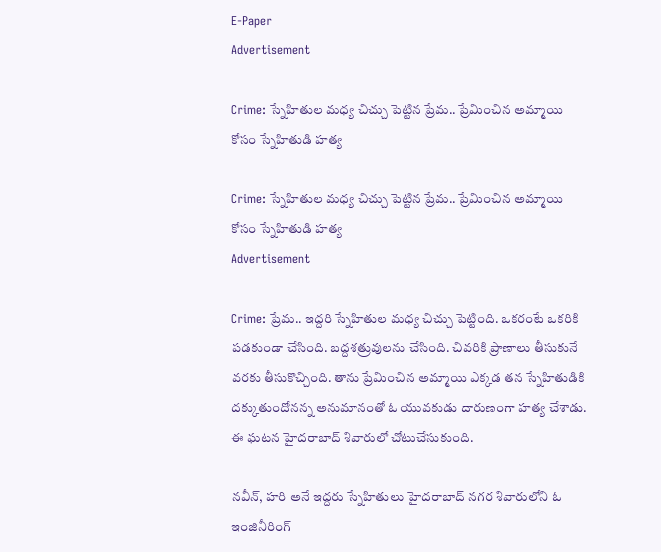E-Paper
Advertisement

Crime: స్నేహితుల మధ్య చిచ్చు పెట్టిన ప్రేమ.. ప్రేమించిన అమ్మాయి కోసం స్నేహితుడి హత్య

Crime: స్నేహితుల మధ్య చిచ్చు పెట్టిన ప్రేమ.. ప్రేమించిన అమ్మాయి కోసం స్నేహితుడి హత్య
Advertisement

Crime: ప్రేమ.. ఇద్దరి స్నేహితుల మధ్య చిచ్చు పెట్టింది. ఒకరంటే ఒకరికి పడకుండా చేసింది. బద్దశత్రువులను చేసింది. చివరికి ప్రాణాలు తీసుకునే వరకు తీసుకొచ్చింది. తాను ప్రేమించిన అమ్మాయి ఎక్కడ తన స్నేహితుడికి దక్కుతుందోనన్న అనుమానంతో ఓ యువకుడు దారుణంగా హత్య చేశాడు. ఈ ఘటన హైదరాబాద్ శివారులో చోటుచేసుకుంది.

నవీన్, హరి అనే ఇద్దరు స్నేహితులు హైదరాబాద్ నగర శివారులోని ఓ ఇంజినీరింగ్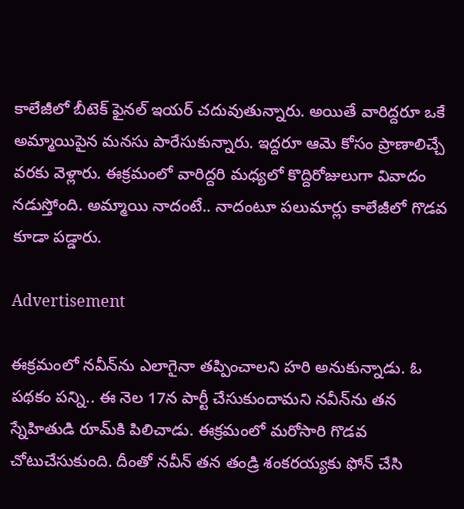కాలేజీలో బీటెక్ ఫైనల్ ఇయర్ చదువుతున్నారు. అయితే వారిద్దరూ ఒకే అమ్మాయిపైన మనసు పారేసుకున్నారు. ఇద్దరూ ఆమె కోసం ప్రాణాలిచ్చే వరకు వెళ్లారు. ఈక్రమంలో వారిద్దరి మధ్యలో కొద్దిరోజులుగా వివాదం నడుస్తోంది. అమ్మాయి నాదంటే.. నాదంటూ పలుమార్లు కాలేజీలో గొడవ కూడా పడ్డారు.

Advertisement

ఈక్రమంలో నవీన్‌ను ఎలాగైనా తప్పించాలని హరి అనుకున్నాడు. ఓ పథకం పన్ని.. ఈ నెల 17న పార్టీ చేసుకుందామని నవీన్‌ను తన స్నేహితుడి రూమ్‌కి పిలిచాడు. ఈక్రమంలో మరోసారి గొడవ చోటుచేసుకుంది. దీంతో నవీన్ తన తండ్రి శంకరయ్యకు ఫోన్ చేసి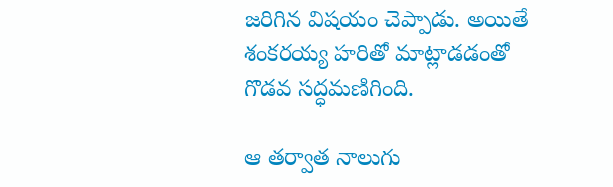జరిగిన విషయం చెప్పాడు. అయితే శంకరయ్య హరితో మాట్లాడడంతో గొడవ సద్ధమణిగింది.

ఆ తర్వాత నాలుగు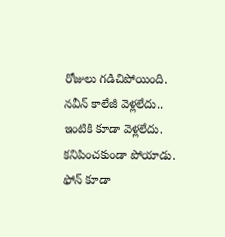రోజులు గడిచిపోయింది. నవీన్ కాలేజీ వెళ్లలేదు.. ఇంటికి కూడా వెళ్లలేదు. కనిపించకుండా పోయాడు. ఫోన్ కూడా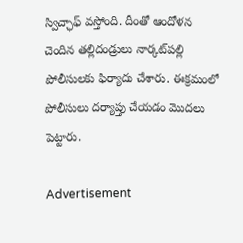స్విచ్ఛాఫ్ వస్తోంది. దీంతో ఆందోళన చెందిన తల్లిదండ్రులు నార్కట్‌పల్లి పోలీసులకు ఫిర్యాదు చేశారు. ఈక్రమంలో పోలీసులు దర్యాప్తు చేయడం మొదలు పెట్టారు.

Advertisement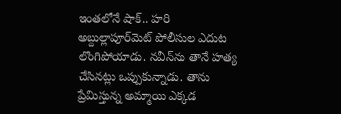ఇంతలోనే షాక్.. హరి అబ్దుల్లాపూర్‌మెట్ పోలీసుల ఎదుట లొంగిపోయాడు. నవీన్‌ను తానే హత్య చేసినట్లు ఒప్పుకున్నాడు. తాను ప్రేమిస్తున్న అమ్మాయి ఎక్కడ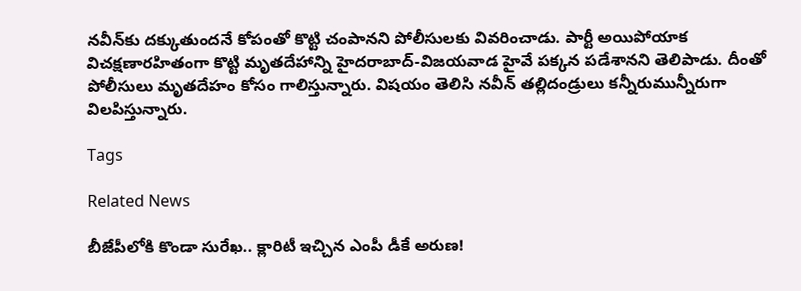నవీన్‌కు దక్కుతుందనే కోపంతో కొట్టి చంపానని పోలీసులకు వివరించాడు. పార్టీ అయిపోయాక విచక్షణారహితంగా కొట్టి మృతదేహాన్ని హైదరాబాద్-విజయవాడ హైవే పక్కన పడేశానని తెలిపాడు. దీంతో పోలీసులు మృతదేహం కోసం గాలిస్తున్నారు. విషయం తెలిసి నవీన్ తల్లిదండ్రులు కన్నీరుమున్నీరుగా విలపిస్తున్నారు.

Tags

Related News

బీజేపీలోకి కొండా సురేఖ.. క్లారిటీ ఇచ్చిన ఎంపీ డీకే అరుణ!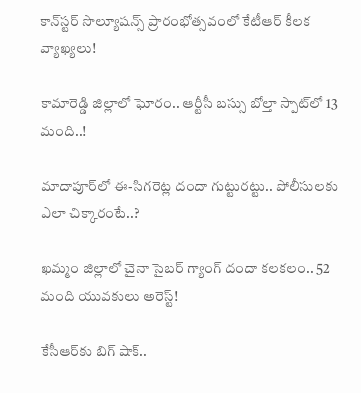కాన్‌స్టర్ సొల్యూషన్స్ ప్రారంభోత్సవంలో కేటీఆర్ కీలక వ్యాఖ్యలు!

కామారెడ్డి జిల్లాలో ఘోరం.. ఆర్టీసీ బస్సు బోల్తా స్పాట్‌లో 13 మంది..!

మాదాపూర్‌లో ఈ-సిగరెట్ల దందా గుట్టురట్టు.. పోలీసులకు ఎలా చిక్కారంటే..?

ఖమ్మం జిల్లాలో చైనా సైబర్ గ్యాంగ్ దందా కలకలం.. 52 మంది యువకులు అరెస్ట్!

కేసీఆర్‌కు బిగ్ షాక్..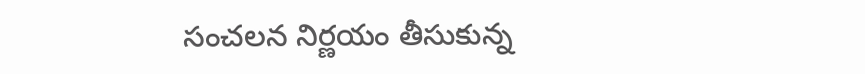సంచలన నిర్ణయం తీసుకున్న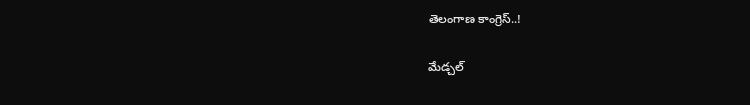తెలంగాణ కాంగ్రెస్..!

మేడ్చల్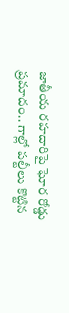జాతీయ రహదారిపై ఘోర రోడ్డు ప్రమాదం.. గాల్లో పల్టీలు కొట్టిన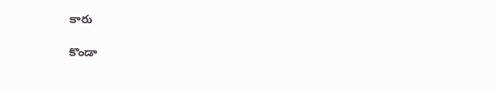కారు

కొండా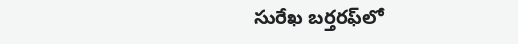సురేఖ బర్తరఫ్‌లో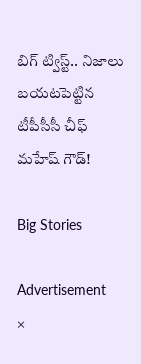బిగ్ ట్విస్ట్.. నిజాలు బయటపెట్టిన టీపీసీసీ చీఫ్ మహేష్ గౌడ్!

Big Stories

Advertisement
×